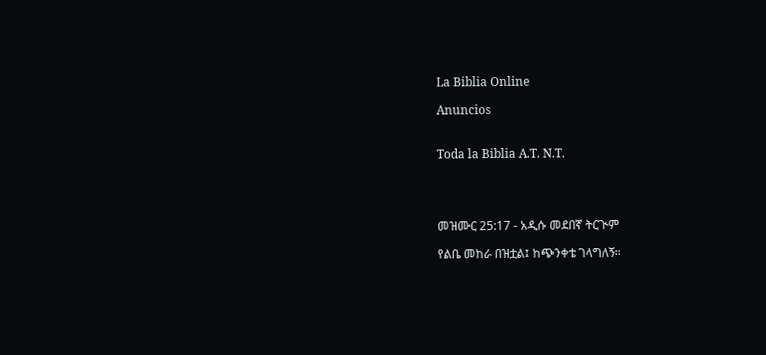La Biblia Online

Anuncios


Toda la Biblia A.T. N.T.




መዝሙር 25:17 - አዲሱ መደበኛ ትርጒም

የልቤ መከራ በዝቷል፤ ከጭንቀቴ ገላግለኝ።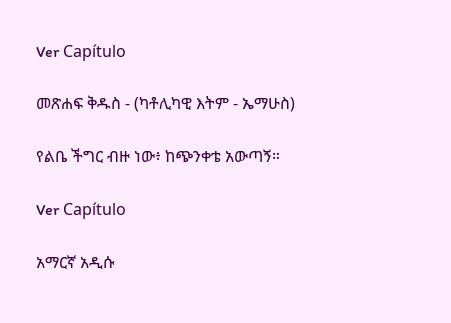Ver Capítulo

መጽሐፍ ቅዱስ - (ካቶሊካዊ እትም - ኤማሁስ)

የልቤ ችግር ብዙ ነው፥ ከጭንቀቴ አውጣኝ።

Ver Capítulo

አማርኛ አዲሱ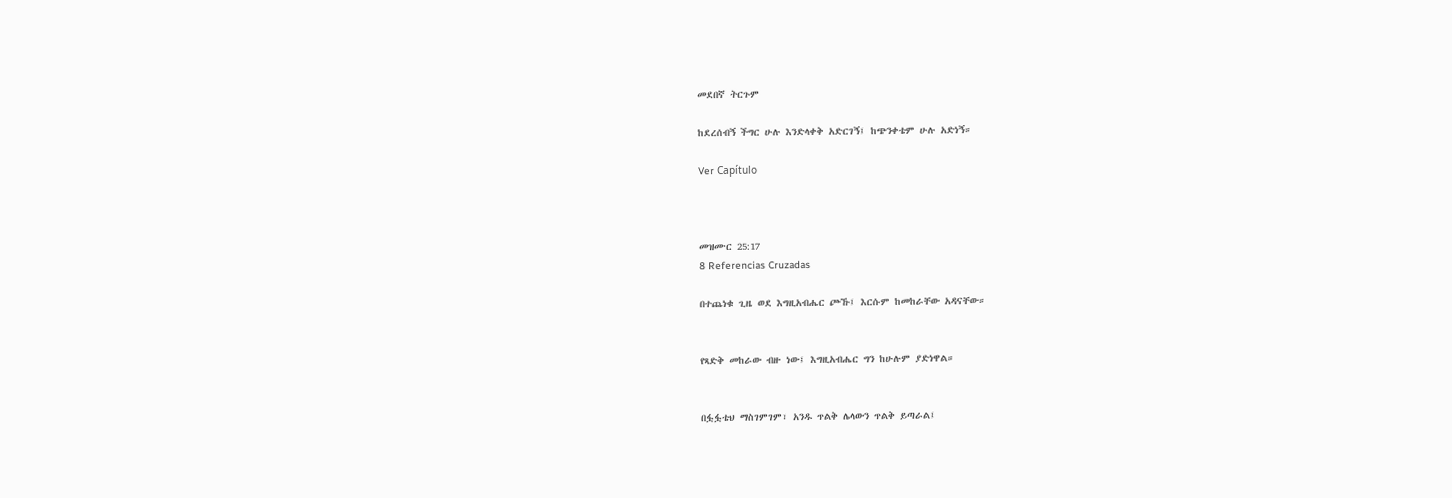መደበኛ ትርጉም

ከደረሰብኝ ችግር ሁሉ እንድላቀቅ አድርገኝ፤ ከጭንቀቴም ሁሉ አድነኝ።

Ver Capítulo



መዝሙር 25:17
8 Referencias Cruzadas

በተጨነቁ ጊዜ ወደ እግዚአብሔር ጮኹ፤ እርሱም ከመከራቸው አዳናቸው።


የጻድቅ መከራው ብዙ ነው፤ እግዚአብሔር ግን ከሁሉም ያድነዋል።


በፏፏቴህ ማስገምገም፣ አንዱ ጥልቅ ሌላውን ጥልቅ ይጣራል፤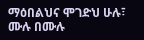ማዕበልህና ሞገድህ ሁሉ፣ ሙሉ በሙሉ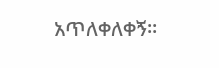አጥለቀለቀኝ።